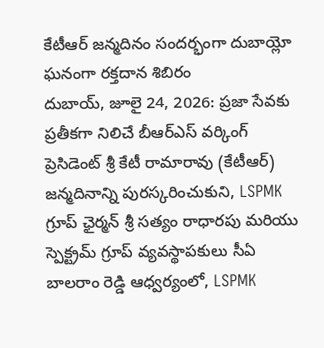కేటీఆర్ జన్మదినం సందర్భంగా దుబాయ్లో ఘనంగా రక్తదాన శిబిరం
దుబాయ్, జూలై 24, 2026: ప్రజా సేవకు ప్రతీకగా నిలిచే బీఆర్ఎస్ వర్కింగ్ ప్రెసిడెంట్ శ్రీ కేటీ రామారావు (కేటీఆర్) జన్మదినాన్ని పురస్కరించుకుని, LSPMK గ్రూప్ ఛైర్మన్ శ్రీ సత్యం రాధారపు మరియు స్పెక్ట్రమ్ గ్రూప్ వ్యవస్థాపకులు సీఏ బాలరాం రెడ్డి ఆధ్వర్యంలో, LSPMK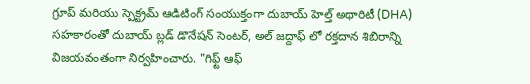గ్రూప్ మరియు స్పెక్ట్రమ్ ఆడిటింగ్ సంయుక్తంగా దుబాయ్ హెల్త్ అథారిటీ (DHA) సహకారంతో దుబాయ్ బ్లడ్ డొనేషన్ సెంటర్, అల్ జద్దాఫ్ లో రక్తదాన శిబిరాన్ని విజయవంతంగా నిర్వహించారు. "గిఫ్ట్ ఆఫ్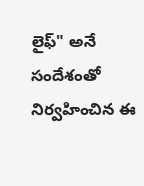లైఫ్" అనే సందేశంతో నిర్వహించిన ఈ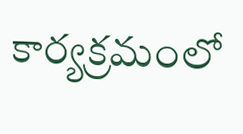కార్యక్రమంలో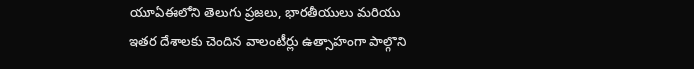యూఏఈలోని తెలుగు ప్రజలు, భారతీయులు మరియు ఇతర దేశాలకు చెందిన వాలంటీర్లు ఉత్సాహంగా పాల్గొని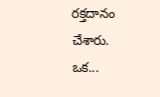రక్తదానం చేశారు. ఒక...